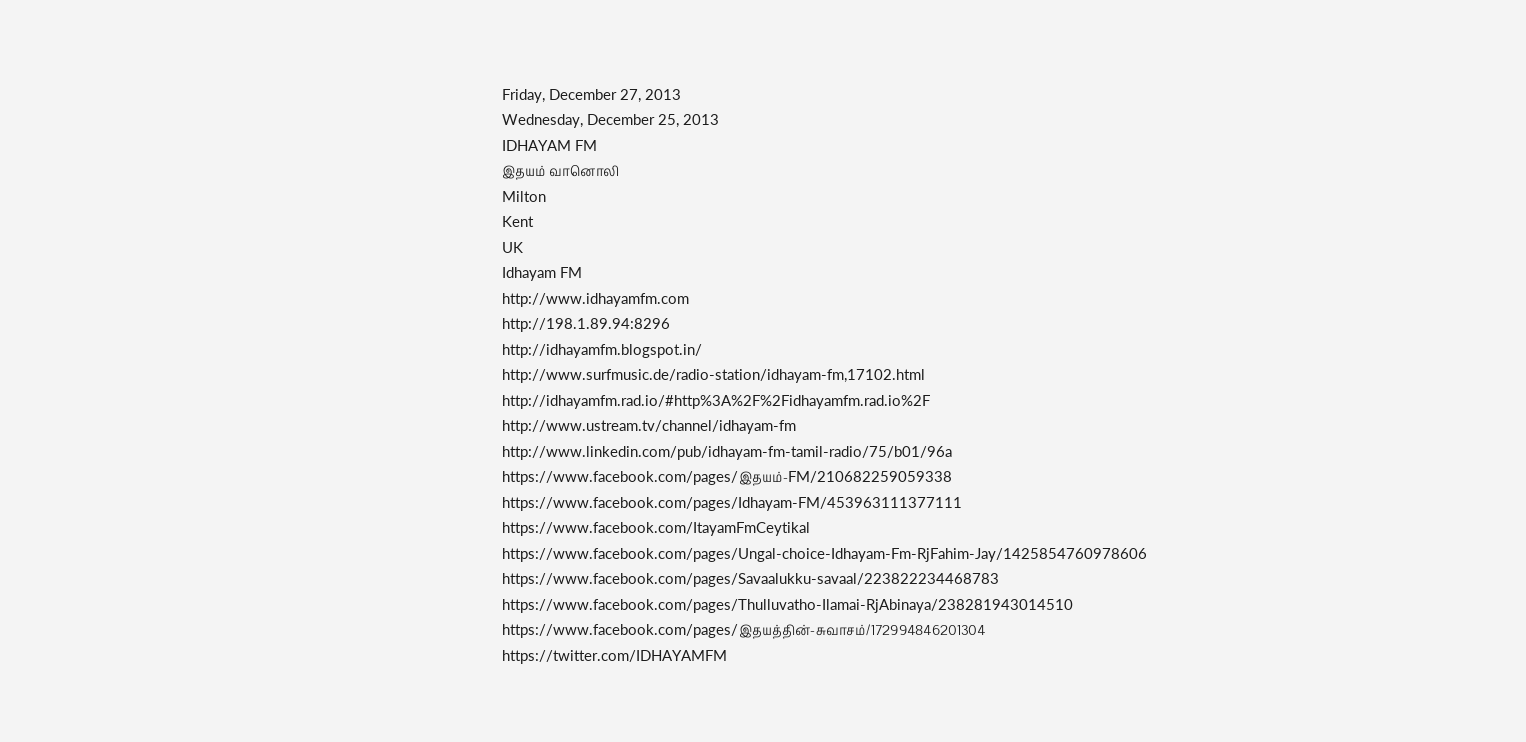Friday, December 27, 2013
Wednesday, December 25, 2013
IDHAYAM FM
இதயம் வானொலி
Milton
Kent
UK
Idhayam FM
http://www.idhayamfm.com
http://198.1.89.94:8296
http://idhayamfm.blogspot.in/
http://www.surfmusic.de/radio-station/idhayam-fm,17102.html
http://idhayamfm.rad.io/#http%3A%2F%2Fidhayamfm.rad.io%2F
http://www.ustream.tv/channel/idhayam-fm
http://www.linkedin.com/pub/idhayam-fm-tamil-radio/75/b01/96a
https://www.facebook.com/pages/இதயம்-FM/210682259059338
https://www.facebook.com/pages/Idhayam-FM/453963111377111
https://www.facebook.com/ItayamFmCeytikal
https://www.facebook.com/pages/Ungal-choice-Idhayam-Fm-RjFahim-Jay/1425854760978606
https://www.facebook.com/pages/Savaalukku-savaal/223822234468783
https://www.facebook.com/pages/Thulluvatho-Ilamai-RjAbinaya/238281943014510
https://www.facebook.com/pages/இதயத்தின்-சுவாசம்/172994846201304
https://twitter.com/IDHAYAMFM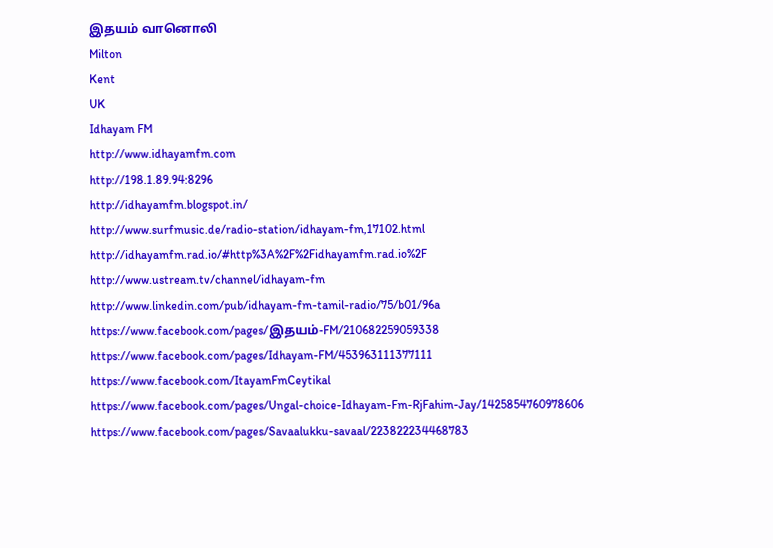இதயம் வானொலி
Milton
Kent
UK
Idhayam FM
http://www.idhayamfm.com
http://198.1.89.94:8296
http://idhayamfm.blogspot.in/
http://www.surfmusic.de/radio-station/idhayam-fm,17102.html
http://idhayamfm.rad.io/#http%3A%2F%2Fidhayamfm.rad.io%2F
http://www.ustream.tv/channel/idhayam-fm
http://www.linkedin.com/pub/idhayam-fm-tamil-radio/75/b01/96a
https://www.facebook.com/pages/இதயம்-FM/210682259059338
https://www.facebook.com/pages/Idhayam-FM/453963111377111
https://www.facebook.com/ItayamFmCeytikal
https://www.facebook.com/pages/Ungal-choice-Idhayam-Fm-RjFahim-Jay/1425854760978606
https://www.facebook.com/pages/Savaalukku-savaal/223822234468783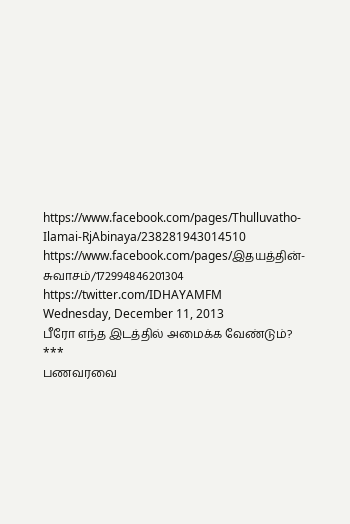https://www.facebook.com/pages/Thulluvatho-Ilamai-RjAbinaya/238281943014510
https://www.facebook.com/pages/இதயத்தின்-சுவாசம்/172994846201304
https://twitter.com/IDHAYAMFM
Wednesday, December 11, 2013
பீரோ எந்த இடத்தில் அமைக்க வேண்டும்?
***
பணவரவை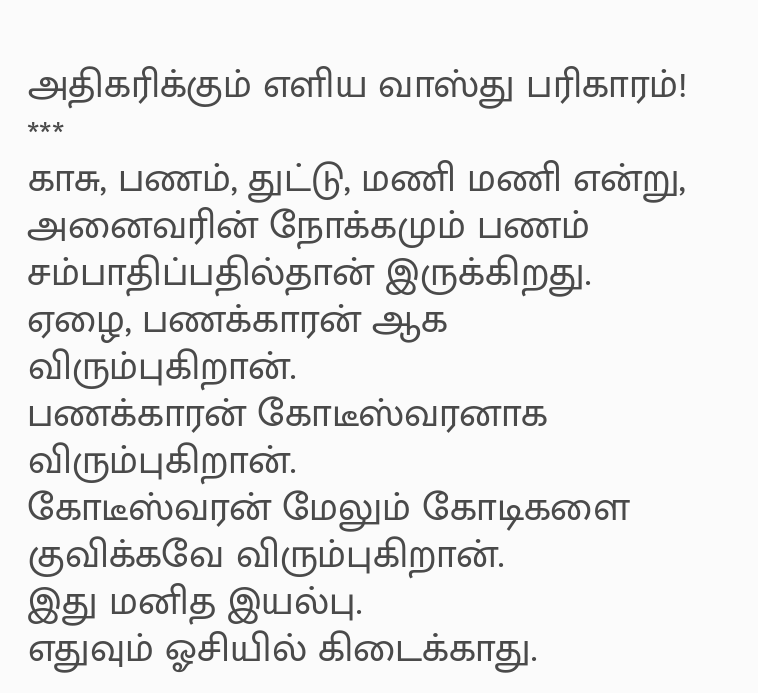அதிகரிக்கும் எளிய வாஸ்து பரிகாரம்!
***
காசு, பணம், துட்டு, மணி மணி என்று, அனைவரின் நோக்கமும் பணம் சம்பாதிப்பதில்தான் இருக்கிறது.
ஏழை, பணக்காரன் ஆக விரும்புகிறான்.
பணக்காரன் கோடீஸ்வரனாக விரும்புகிறான்.
கோடீஸ்வரன் மேலும் கோடிகளை குவிக்கவே விரும்புகிறான்.
இது மனித இயல்பு.
எதுவும் ஓசியில் கிடைக்காது.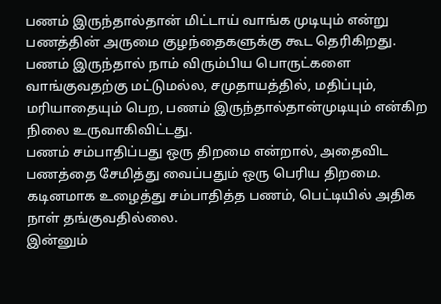பணம் இருந்தால்தான் மிட்டாய் வாங்க முடியும் என்று பணத்தின் அருமை குழந்தைகளுக்கு கூட தெரிகிறது.
பணம் இருந்தால் நாம் விரும்பிய பொருட்களை வாங்குவதற்கு மட்டுமல்ல, சமுதாயத்தில், மதிப்பும், மரியாதையும் பெற, பணம் இருந்தால்தான்முடியும் என்கிற நிலை உருவாகிவிட்டது.
பணம் சம்பாதிப்பது ஒரு திறமை என்றால், அதைவிட பணத்தை சேமித்து வைப்பதும் ஒரு பெரிய திறமை.
கடினமாக உழைத்து சம்பாதித்த பணம், பெட்டியில் அதிக நாள் தங்குவதில்லை.
இன்னும்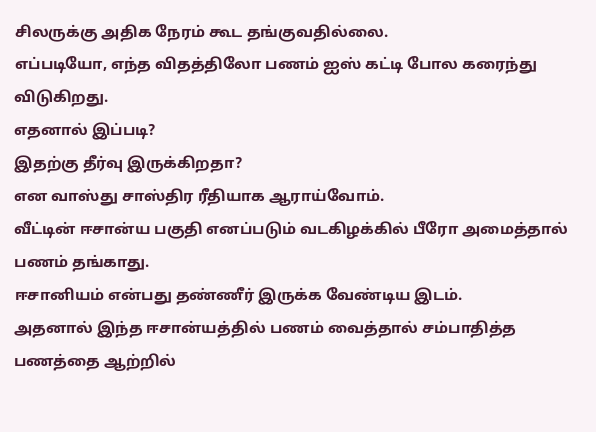சிலருக்கு அதிக நேரம் கூட தங்குவதில்லை.
எப்படியோ, எந்த விதத்திலோ பணம் ஐஸ் கட்டி போல கரைந்து விடுகிறது.
எதனால் இப்படி?
இதற்கு தீர்வு இருக்கிறதா?
என வாஸ்து சாஸ்திர ரீதியாக ஆராய்வோம்.
வீட்டின் ஈசான்ய பகுதி எனப்படும் வடகிழக்கில் பீரோ அமைத்தால் பணம் தங்காது.
ஈசானியம் என்பது தண்ணீர் இருக்க வேண்டிய இடம்.
அதனால் இந்த ஈசான்யத்தில் பணம் வைத்தால் சம்பாதித்த பணத்தை ஆற்றில்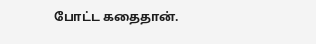போட்ட கதைதான்.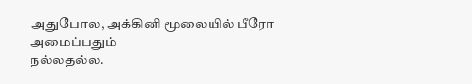அதுபோல, அக்கினி மூலையில் பீரோ அமைப்பதும்
நல்லதல்ல.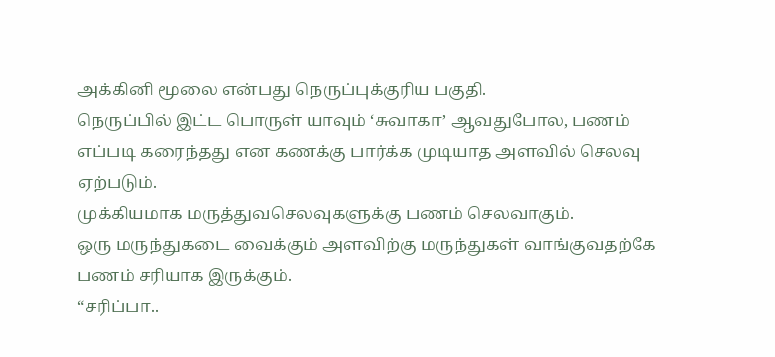அக்கினி மூலை என்பது நெருப்புக்குரிய பகுதி.
நெருப்பில் இட்ட பொருள் யாவும் ‘சுவாகா’ ஆவதுபோல, பணம் எப்படி கரைந்தது என கணக்கு பார்க்க முடியாத அளவில் செலவு ஏற்படும்.
முக்கியமாக மருத்துவசெலவுகளுக்கு பணம் செலவாகும்.
ஒரு மருந்துகடை வைக்கும் அளவிற்கு மருந்துகள் வாங்குவதற்கே பணம் சரியாக இருக்கும்.
“சரிப்பா..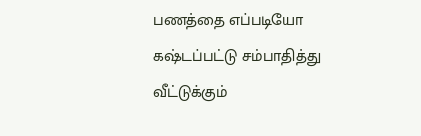பணத்தை எப்படியோ கஷ்டப்பட்டு சம்பாதித்து வீட்டுக்கும்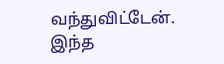வந்துவிட்டேன். இந்த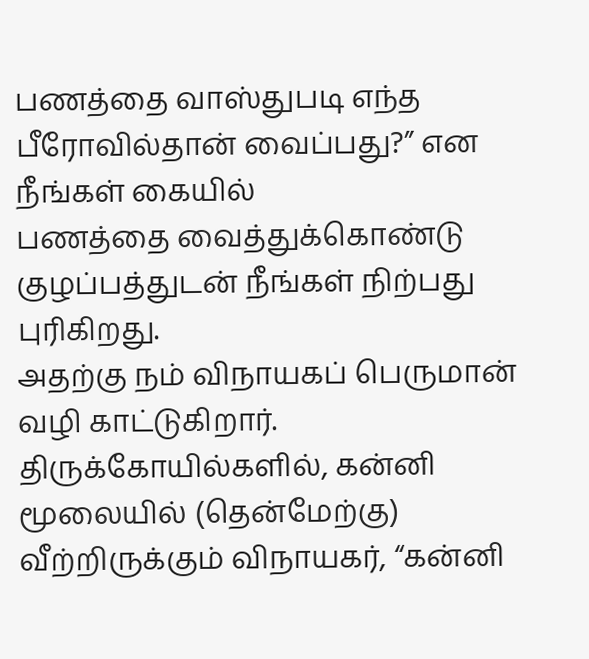பணத்தை வாஸ்துபடி எந்த பீரோவில்தான் வைப்பது?” என நீங்கள் கையில்
பணத்தை வைத்துக்கொண்டு குழப்பத்துடன் நீங்கள் நிற்பது புரிகிறது.
அதற்கு நம் விநாயகப் பெருமான் வழி காட்டுகிறார்.
திருக்கோயில்களில், கன்னி மூலையில் (தென்மேற்கு) வீற்றிருக்கும் விநாயகர், “கன்னி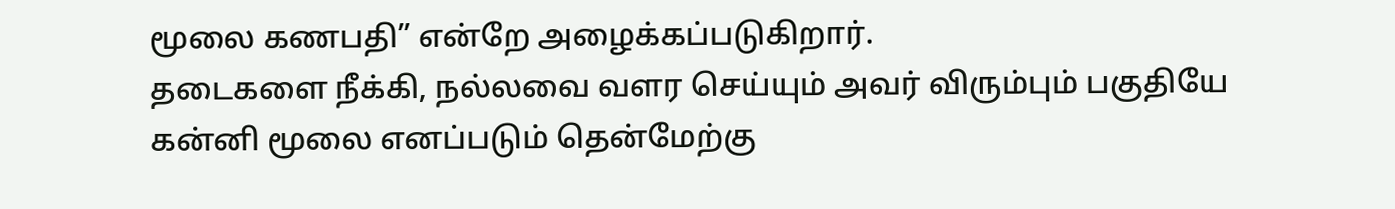மூலை கணபதி” என்றே அழைக்கப்படுகிறார்.
தடைகளை நீக்கி, நல்லவை வளர செய்யும் அவர் விரும்பும் பகுதியே கன்னி மூலை எனப்படும் தென்மேற்கு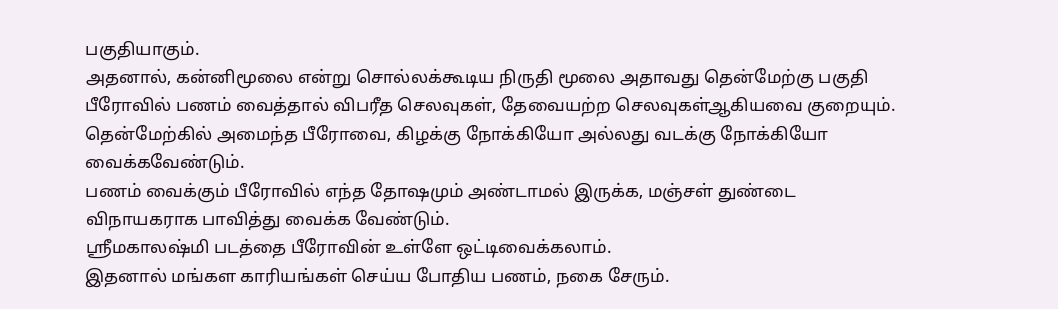பகுதியாகும்.
அதனால், கன்னிமூலை என்று சொல்லக்கூடிய நிருதி மூலை அதாவது தென்மேற்கு பகுதி பீரோவில் பணம் வைத்தால் விபரீத செலவுகள், தேவையற்ற செலவுகள்ஆகியவை குறையும்.
தென்மேற்கில் அமைந்த பீரோவை, கிழக்கு நோக்கியோ அல்லது வடக்கு நோக்கியோ வைக்கவேண்டும்.
பணம் வைக்கும் பீரோவில் எந்த தோஷமும் அண்டாமல் இருக்க, மஞ்சள் துண்டை விநாயகராக பாவித்து வைக்க வேண்டும்.
ஸ்ரீமகாலஷ்மி படத்தை பீரோவின் உள்ளே ஒட்டிவைக்கலாம்.
இதனால் மங்கள காரியங்கள் செய்ய போதிய பணம், நகை சேரும்.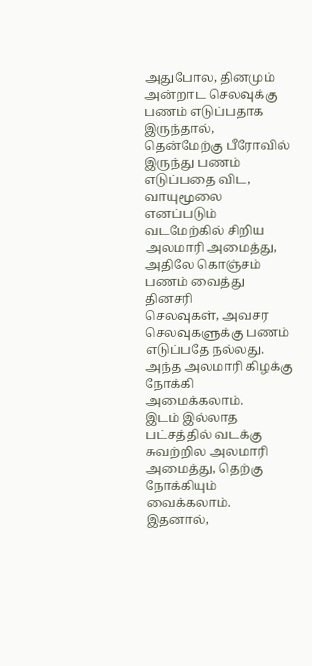அதுபோல, தினமும் அன்றாட செலவுக்கு பணம் எடுப்பதாக இருந்தால், தென்மேற்கு பீரோவில் இருந்து பணம் எடுப்பதை விட, வாயுமூலை எனப்படும் வடமேற்கில் சிறிய அலமாரி அமைத்து, அதிலே கொஞ்சம் பணம் வைத்து தினசரி
செலவுகள், அவசர செலவுகளுக்கு பணம் எடுப்பதே நல்லது.
அந்த அலமாரி கிழக்கு நோக்கி அமைக்கலாம்.
இடம் இல்லாத பட்சத்தில் வடக்கு சுவற்றில அலமாரி அமைத்து, தெற்கு நோக்கியும் வைக்கலாம்.
இதனால்,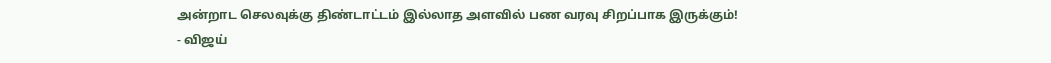அன்றாட செலவுக்கு திண்டாட்டம் இல்லாத அளவில் பண வரவு சிறப்பாக இருக்கும்!
- விஜய்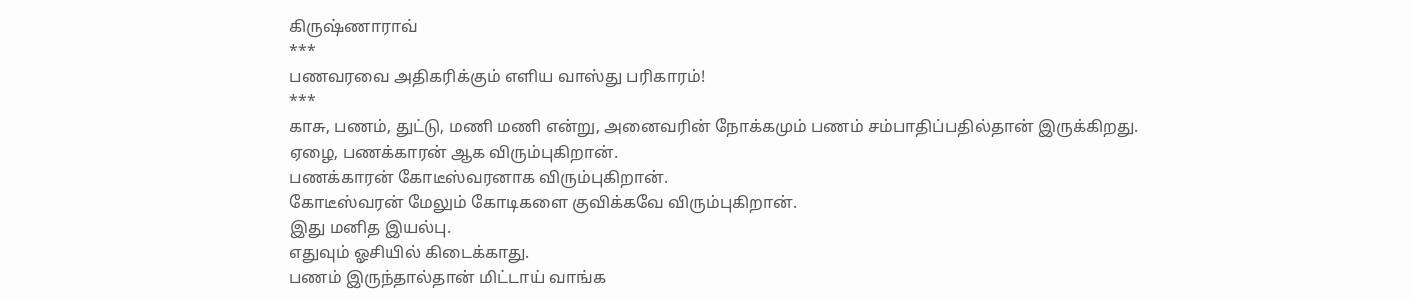கிருஷ்ணாராவ்
***
பணவரவை அதிகரிக்கும் எளிய வாஸ்து பரிகாரம்!
***
காசு, பணம், துட்டு, மணி மணி என்று, அனைவரின் நோக்கமும் பணம் சம்பாதிப்பதில்தான் இருக்கிறது.
ஏழை, பணக்காரன் ஆக விரும்புகிறான்.
பணக்காரன் கோடீஸ்வரனாக விரும்புகிறான்.
கோடீஸ்வரன் மேலும் கோடிகளை குவிக்கவே விரும்புகிறான்.
இது மனித இயல்பு.
எதுவும் ஓசியில் கிடைக்காது.
பணம் இருந்தால்தான் மிட்டாய் வாங்க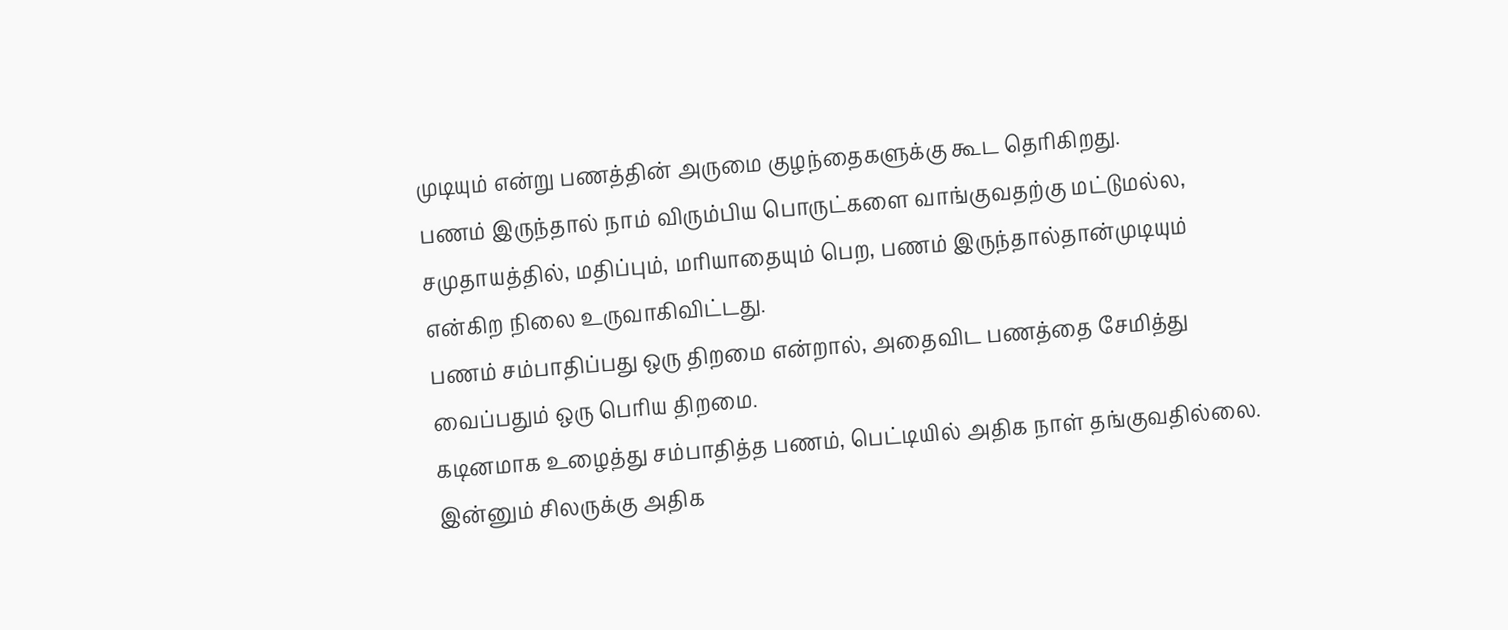முடியும் என்று பணத்தின் அருமை குழந்தைகளுக்கு கூட தெரிகிறது.
பணம் இருந்தால் நாம் விரும்பிய பொருட்களை வாங்குவதற்கு மட்டுமல்ல, சமுதாயத்தில், மதிப்பும், மரியாதையும் பெற, பணம் இருந்தால்தான்முடியும் என்கிற நிலை உருவாகிவிட்டது.
பணம் சம்பாதிப்பது ஒரு திறமை என்றால், அதைவிட பணத்தை சேமித்து வைப்பதும் ஒரு பெரிய திறமை.
கடினமாக உழைத்து சம்பாதித்த பணம், பெட்டியில் அதிக நாள் தங்குவதில்லை.
இன்னும் சிலருக்கு அதிக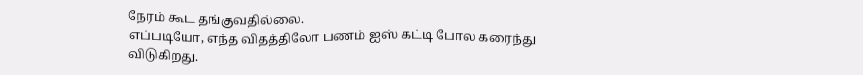நேரம் கூட தங்குவதில்லை.
எப்படியோ, எந்த விதத்திலோ பணம் ஐஸ் கட்டி போல கரைந்து விடுகிறது.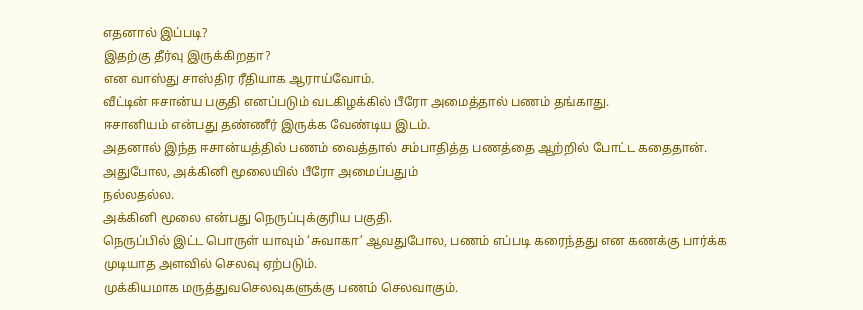எதனால் இப்படி?
இதற்கு தீர்வு இருக்கிறதா?
என வாஸ்து சாஸ்திர ரீதியாக ஆராய்வோம்.
வீட்டின் ஈசான்ய பகுதி எனப்படும் வடகிழக்கில் பீரோ அமைத்தால் பணம் தங்காது.
ஈசானியம் என்பது தண்ணீர் இருக்க வேண்டிய இடம்.
அதனால் இந்த ஈசான்யத்தில் பணம் வைத்தால் சம்பாதித்த பணத்தை ஆற்றில் போட்ட கதைதான்.
அதுபோல, அக்கினி மூலையில் பீரோ அமைப்பதும்
நல்லதல்ல.
அக்கினி மூலை என்பது நெருப்புக்குரிய பகுதி.
நெருப்பில் இட்ட பொருள் யாவும் ‘சுவாகா’ ஆவதுபோல, பணம் எப்படி கரைந்தது என கணக்கு பார்க்க முடியாத அளவில் செலவு ஏற்படும்.
முக்கியமாக மருத்துவசெலவுகளுக்கு பணம் செலவாகும்.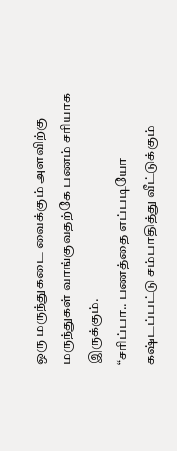ஒரு மருந்துகடை வைக்கும் அளவிற்கு மருந்துகள் வாங்குவதற்கே பணம் சரியாக இருக்கும்.
“சரிப்பா.. பணத்தை எப்படியோ கஷ்டப்பட்டு சம்பாதித்து வீட்டுக்கும்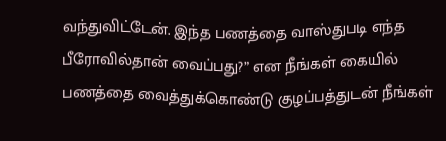வந்துவிட்டேன். இந்த பணத்தை வாஸ்துபடி எந்த பீரோவில்தான் வைப்பது?” என நீங்கள் கையில்
பணத்தை வைத்துக்கொண்டு குழப்பத்துடன் நீங்கள்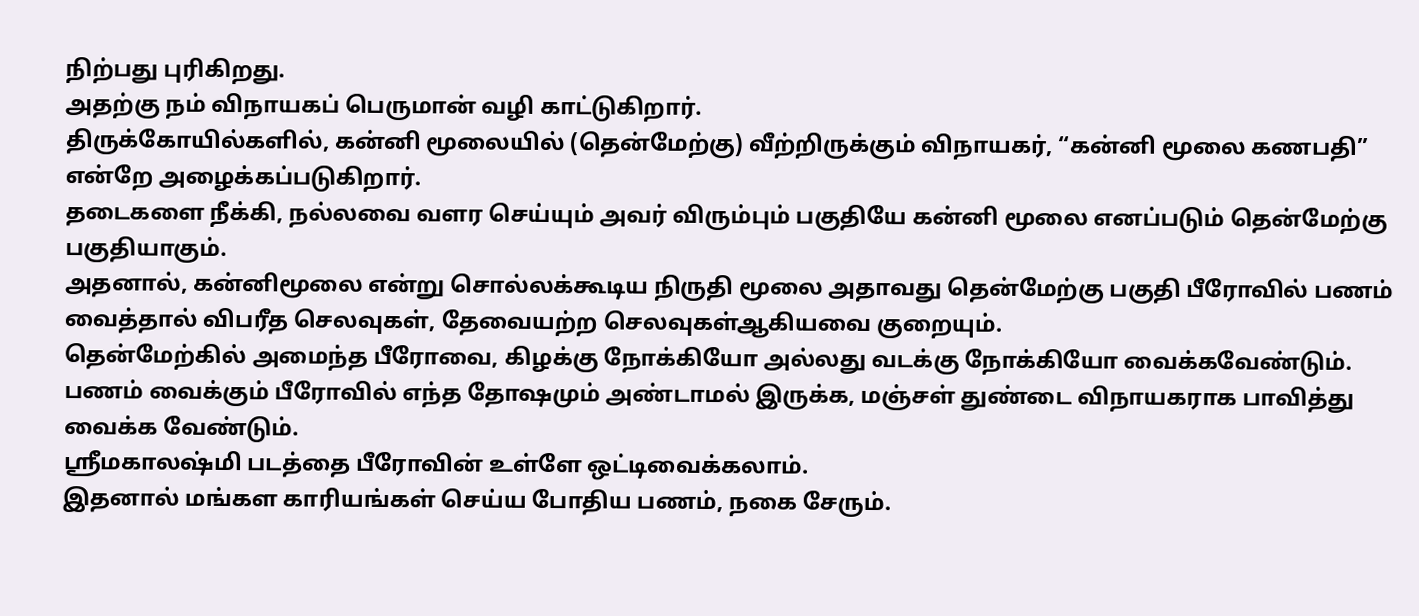நிற்பது புரிகிறது.
அதற்கு நம் விநாயகப் பெருமான் வழி காட்டுகிறார்.
திருக்கோயில்களில், கன்னி மூலையில் (தென்மேற்கு) வீற்றிருக்கும் விநாயகர், “கன்னி மூலை கணபதி” என்றே அழைக்கப்படுகிறார்.
தடைகளை நீக்கி, நல்லவை வளர செய்யும் அவர் விரும்பும் பகுதியே கன்னி மூலை எனப்படும் தென்மேற்கு பகுதியாகும்.
அதனால், கன்னிமூலை என்று சொல்லக்கூடிய நிருதி மூலை அதாவது தென்மேற்கு பகுதி பீரோவில் பணம் வைத்தால் விபரீத செலவுகள், தேவையற்ற செலவுகள்ஆகியவை குறையும்.
தென்மேற்கில் அமைந்த பீரோவை, கிழக்கு நோக்கியோ அல்லது வடக்கு நோக்கியோ வைக்கவேண்டும்.
பணம் வைக்கும் பீரோவில் எந்த தோஷமும் அண்டாமல் இருக்க, மஞ்சள் துண்டை விநாயகராக பாவித்து வைக்க வேண்டும்.
ஸ்ரீமகாலஷ்மி படத்தை பீரோவின் உள்ளே ஒட்டிவைக்கலாம்.
இதனால் மங்கள காரியங்கள் செய்ய போதிய பணம், நகை சேரும்.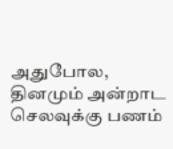அதுபோல, தினமும் அன்றாட செலவுக்கு பணம்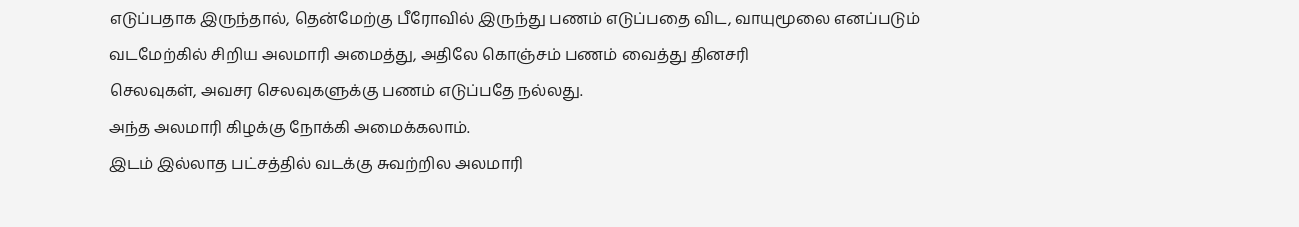எடுப்பதாக இருந்தால், தென்மேற்கு பீரோவில் இருந்து பணம் எடுப்பதை விட, வாயுமூலை எனப்படும் வடமேற்கில் சிறிய அலமாரி அமைத்து, அதிலே கொஞ்சம் பணம் வைத்து தினசரி
செலவுகள், அவசர செலவுகளுக்கு பணம் எடுப்பதே நல்லது.
அந்த அலமாரி கிழக்கு நோக்கி அமைக்கலாம்.
இடம் இல்லாத பட்சத்தில் வடக்கு சுவற்றில அலமாரி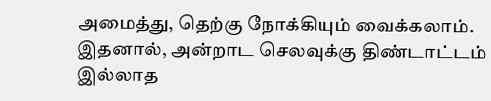அமைத்து, தெற்கு நோக்கியும் வைக்கலாம்.
இதனால், அன்றாட செலவுக்கு திண்டாட்டம் இல்லாத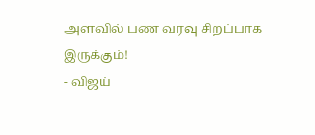அளவில் பண வரவு சிறப்பாக இருக்கும்!
- விஜய்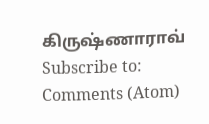கிருஷ்ணாராவ்
Subscribe to:
Comments (Atom)